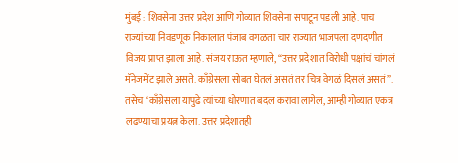मुंबई : शिवसेना उत्तर प्रदेश आणि गोव्यात शिवसेना सपाटून पडली आहे. पाच राज्यांच्या निवडणूक निकालात पंजाब वगळता चार राज्यात भाजपला दणदणीत विजय प्राप्त झाला आहे. संजय राऊत म्हणाले, “उत्तर प्रदेशात विरोधी पक्षांचं चांगलं मॅनेजमेंट झाले असते. काँग्रेसला सोबत घेतलं असतं तर चित्र वेगळं दिसलं असतं”.
तसेच ‘काँग्रेसला यापुढे त्यांच्या धोरणात बदल करावा लागेल, आम्ही गोव्यात एकत्र लढण्याचा प्रयत्न केला. उत्तर प्रदेशातही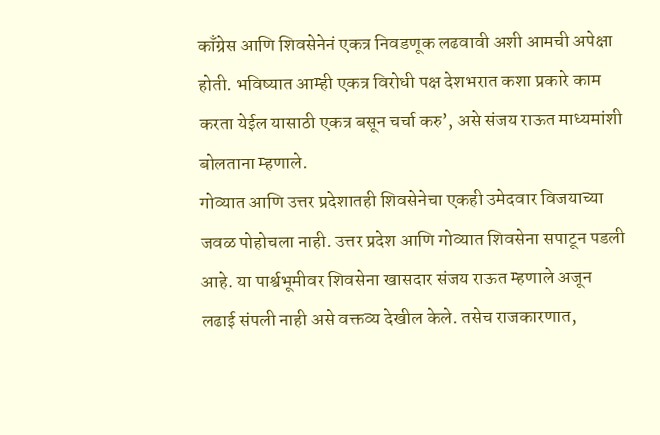काँग्रेस आणि शिवसेनेनं एकत्र निवडणूक लढवावी अशी आमची अपेक्षा होती. भविष्यात आम्ही एकत्र विरोधी पक्ष देशभरात कशा प्रकारे काम करता येईल यासाठी एकत्र बसून चर्चा करु’, असे संजय राऊत माध्यमांशी बोलताना म्हणाले.
गोव्यात आणि उत्तर प्रदेशातही शिवसेनेचा एकही उमेदवार विजयाच्या जवळ पोहोचला नाही. उत्तर प्रदेश आणि गोव्यात शिवसेना सपाटून पडली आहे. या पार्श्वभूमीवर शिवसेना खासदार संजय राऊत म्हणाले अजून लढाई संपली नाही असे वक्तव्य देखील केले. तसेच राजकारणात,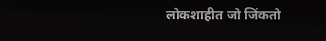लोकशाहीत जो जिंकतो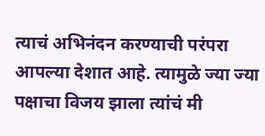त्याचं अभिनंदन करण्याची परंपरा आपल्या देशात आहे. त्यामुळे ज्या ज्या पक्षाचा विजय झाला त्यांचं मी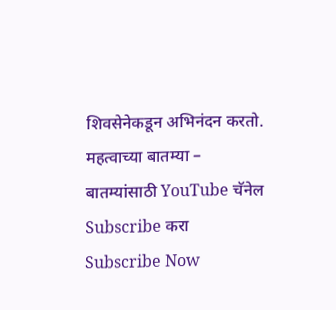शिवसेनेकडून अभिनंदन करतो.
महत्वाच्या बातम्या –
बातम्यांसाठी YouTube चॅनेल Subscribe करा
Subscribe Now